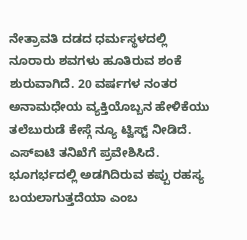ನೇತ್ರಾವತಿ ದಡದ ಧರ್ಮಸ್ಥಳದಲ್ಲಿ ನೂರಾರು ಶವಗಳು ಹೂತಿರುವ ಶಂಕೆ ಶುರುವಾಗಿದೆ. 20 ವರ್ಷಗಳ ನಂತರ ಅನಾಮಧೇಯ ವ್ಯಕ್ತಿಯೊಬ್ಬನ ಹೇಳಿಕೆಯು ತಲೆಬುರುಡೆ ಕೇಸ್ಗೆ ನ್ಯೂ ಟ್ವಿಸ್ಟ್ ನೀಡಿದೆ. ಎಸ್ಐಟಿ ತನಿಖೆಗೆ ಪ್ರವೇಶಿಸಿದೆ. ಭೂಗರ್ಭದಲ್ಲಿ ಅಡಗಿದಿರುವ ಕಪ್ಪು ರಹಸ್ಯ ಬಯಲಾಗುತ್ತದೆಯಾ ಎಂಬ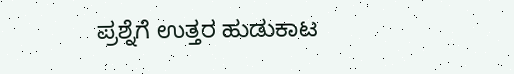ಪ್ರಶ್ನೆಗೆ ಉತ್ತರ ಹುಡುಕಾಟ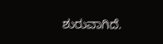ಶುರುವಾಗಿದೆ.